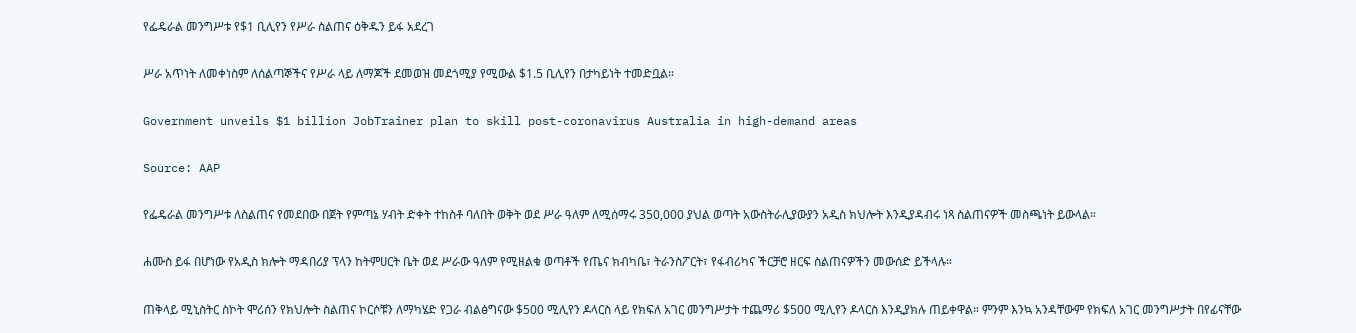የፌዴራል መንግሥቱ የ$1 ቢሊየን የሥራ ስልጠና ዕቅዱን ይፋ አደረገ

ሥራ አጥነት ለመቀነስም ለሰልጣኞችና የሥራ ላይ ለማጆች ደመወዝ መደጎሚያ የሚውል $1.5 ቢሊየን በታካይነት ተመድቧል።

Government unveils $1 billion JobTrainer plan to skill post-coronavirus Australia in high-demand areas

Source: AAP

የፌዴራል መንግሥቱ ለስልጠና የመደበው በጀት የምጣኔ ሃብት ድቀት ተከስቶ ባለበት ወቅት ወደ ሥራ ዓለም ለሚሰማሩ 350,000 ያህል ወጣት አውስትራሊያውያን አዲስ ክህሎት እንዲያዳብሩ ነጻ ስልጠናዎች መስጫነት ይውላል።

ሐሙስ ይፋ በሆነው የአዲስ ክሎት ማዳበሪያ ፕላን ከትምሀርት ቤት ወደ ሥራው ዓለም የሚዘልቁ ወጣቶች የጤና ክብካቤ፣ ትራንስፖርት፣ የፋብሪካና ችርቻሮ ዘርፍ ስልጠናዎችን መውሰድ ይችላሉ።

ጠቅላይ ሚኒስትር ስኮት ሞሪሰን የክህሎት ስልጠና ኮርሶቹን ለማካሄድ የጋራ ብልፅግናው $500 ሚሊየን ዶላርስ ላይ የክፍለ አገር መንግሥታት ተጨማሪ $500 ሚሊየን ዶላርስ እንዲያክሉ ጠይቀዋል። ምንም እንኳ አንዳቸውም የክፍለ አገር መንግሥታት በየፊናቸው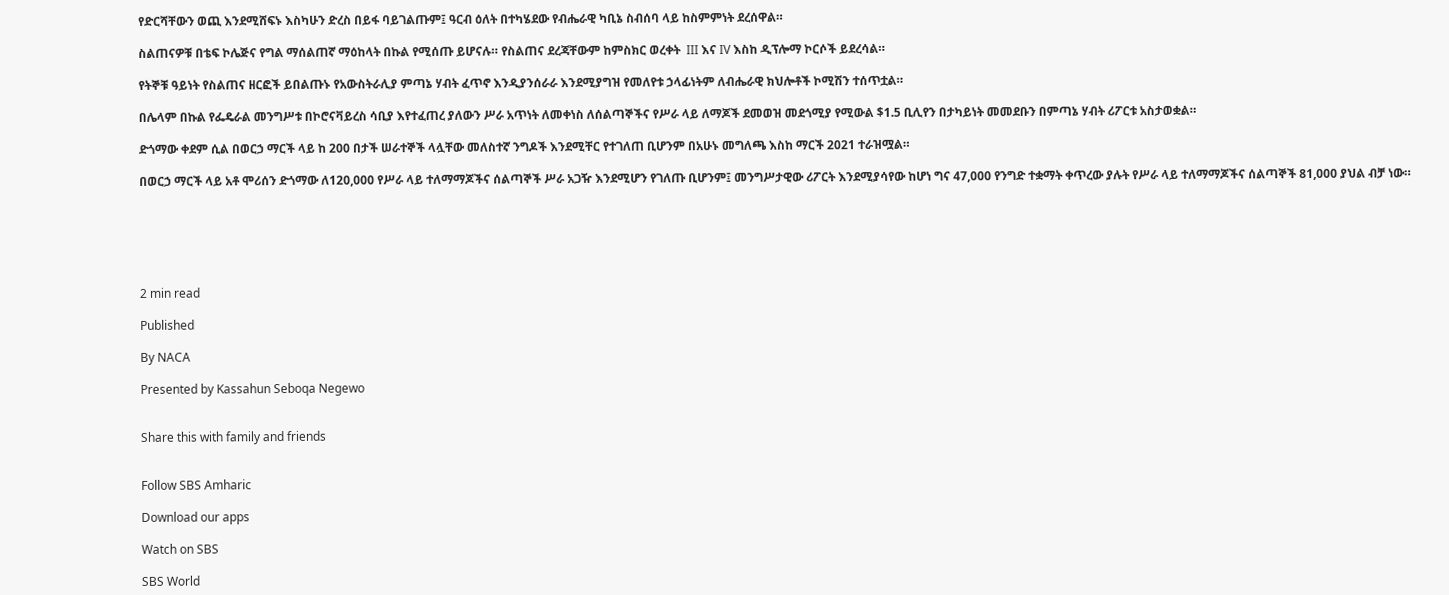የድርሻቸውን ወጪ እንደሚሸፍኑ እስካሁን ድረስ በይፋ ባይገልጡም፤ ዓርብ ዕለት በተካሄደው የብሔራዊ ካቢኔ ስብሰባ ላይ ከስምምነት ደረሰዋል።

ስልጠናዎቹ በቴፍ ኮሌጅና የግል ማሰልጠኛ ማዕከላት በኩል የሚሰጡ ይሆናሉ። የስልጠና ደረጃቸውም ከምስክር ወረቀት  III እና IV እስከ ዲፕሎማ ኮርሶች ይደረሳል።

የትኞቹ ዓይነት የስልጠና ዘርፎች ይበልጡኑ የአውስትራሊያ ምጣኔ ሃብት ፈጥኖ እንዲያንሰራራ እንደሚያግዝ የመለየቱ ኃላፊነትም ለብሔራዊ ክህሎቶች ኮሚሽን ተሰጥቷል።

በሌላም በኩል የፌዴራል መንግሥቱ በኮሮናቫይረስ ሳቢያ እየተፈጠረ ያለውን ሥራ አጥነት ለመቀነስ ለሰልጣኞችና የሥራ ላይ ለማጆች ደመወዝ መደጎሚያ የሚውል $1.5 ቢሊየን በታካይነት መመደቡን በምጣኔ ሃብት ሪፖርቱ አስታወቋል።

ድጎማው ቀደም ሲል በወርኃ ማርች ላይ ከ 200 በታች ሠራተኞች ላሏቸው መለስተኛ ንግዶች እንደሚቸር የተገለጠ ቢሆንም በአሁኑ መግለጫ እስከ ማርች 2021 ተራዝሟል።

በወርኃ ማርች ላይ አቶ ሞሪሰን ድጎማው ለ120,000 የሥራ ላይ ተለማማጆችና ሰልጣኞች ሥራ አጋዥ እንደሚሆን የገለጡ ቢሆንም፤ መንግሥታዊው ሪፖርት እንደሚያሳየው ከሆነ ግና 47,000 የንግድ ተቋማት ቀጥረው ያሉት የሥራ ላይ ተለማማጆችና ሰልጣኞች 81,000 ያህል ብቻ ነው።






2 min read

Published

By NACA

Presented by Kassahun Seboqa Negewo


Share this with family and friends


Follow SBS Amharic

Download our apps

Watch on SBS

SBS World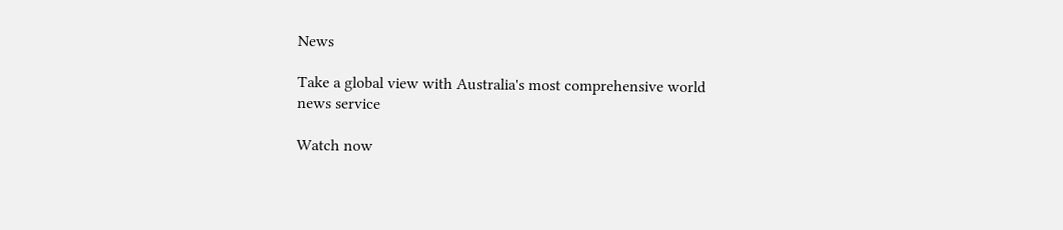News

Take a global view with Australia's most comprehensive world news service

Watch now